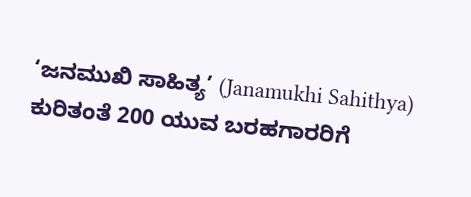‘ಜನಮುಖಿ ಸಾಹಿತ್ಯ’ (Janamukhi Sahithya) ಕುರಿತಂತೆ 200 ಯುವ ಬರಹಗಾರರಿಗೆ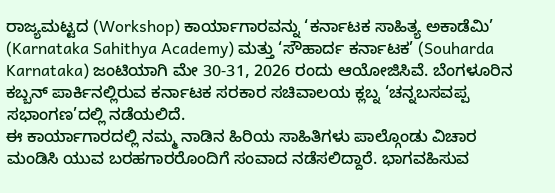ರಾಜ್ಯಮಟ್ಟದ (Workshop) ಕಾರ್ಯಾಗಾರವನ್ನು ‘ಕರ್ನಾಟಕ ಸಾಹಿತ್ಯ ಅಕಾಡೆಮಿ’ (Karnataka Sahithya Academy) ಮತ್ತು ‘ಸೌಹಾರ್ದ ಕರ್ನಾಟಕ’ (Souharda Karnataka) ಜಂಟಿಯಾಗಿ ಮೇ 30-31, 2026 ರಂದು ಆಯೋಜಿಸಿವೆ. ಬೆಂಗಳೂರಿನ ಕಬ್ಬನ್ ಪಾರ್ಕಿನಲ್ಲಿರುವ ಕರ್ನಾಟಕ ಸರಕಾರ ಸಚಿವಾಲಯ ಕ್ಲಬ್ನ ‘ಚನ್ನಬಸವಪ್ಪ ಸಭಾಂಗಣ’ದಲ್ಲಿ ನಡೆಯಲಿದೆ.
ಈ ಕಾರ್ಯಾಗಾರದಲ್ಲಿ ನಮ್ಮ ನಾಡಿನ ಹಿರಿಯ ಸಾಹಿತಿಗಳು ಪಾಲ್ಗೊಂಡು ವಿಚಾರ ಮಂಡಿಸಿ ಯುವ ಬರಹಗಾರರೊಂದಿಗೆ ಸಂವಾದ ನಡೆಸಲಿದ್ದಾರೆ. ಭಾಗವಹಿಸುವ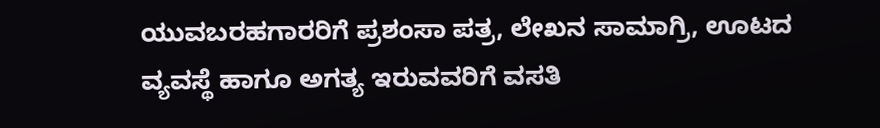ಯುವಬರಹಗಾರರಿಗೆ ಪ್ರಶಂಸಾ ಪತ್ರ, ಲೇಖನ ಸಾಮಾಗ್ರಿ, ಊಟದ ವ್ಯವಸ್ಥೆ ಹಾಗೂ ಅಗತ್ಯ ಇರುವವರಿಗೆ ವಸತಿ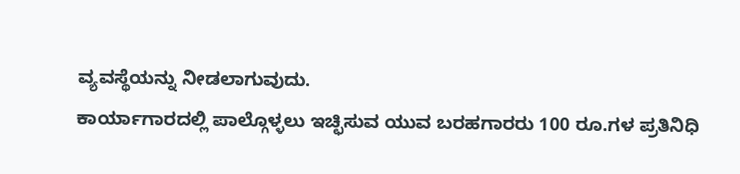ವ್ಯವಸ್ಥೆಯನ್ನು ನೀಡಲಾಗುವುದು.
ಕಾರ್ಯಾಗಾರದಲ್ಲಿ ಪಾಲ್ಗೊಳ್ಳಲು ಇಚ್ಛಿಸುವ ಯುವ ಬರಹಗಾರರು 100 ರೂ.ಗಳ ಪ್ರತಿನಿಧಿ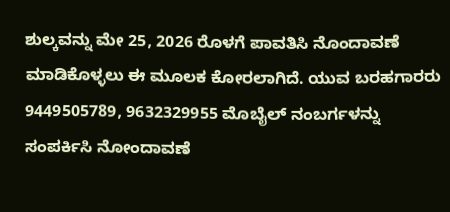ಶುಲ್ಕವನ್ನು ಮೇ 25, 2026 ರೊಳಗೆ ಪಾವತಿಸಿ ನೊಂದಾವಣೆ ಮಾಡಿಕೊಳ್ಳಲು ಈ ಮೂಲಕ ಕೋರಲಾಗಿದೆ. ಯುವ ಬರಹಗಾರರು 9449505789, 9632329955 ಮೊಬೈಲ್ ನಂಬರ್ಗಳನ್ನು ಸಂಪರ್ಕಿಸಿ ನೋಂದಾವಣೆ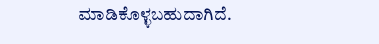ಮಾಡಿಕೊಳ್ಳಬಹುದಾಗಿದೆ.